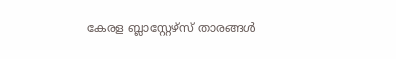കേരള ബ്ലാസ്റ്റേഴ്സ് താരങ്ങൾ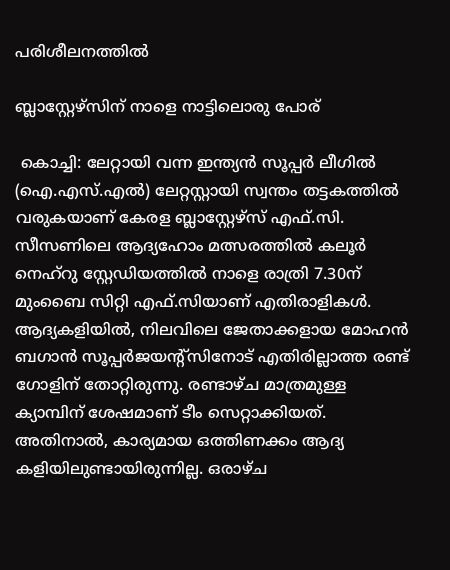പരിശീലനത്തിൽ

ബ്ലാസ്റ്റേഴ്സിന് നാളെ നാട്ടിലൊരു പോര്

 കൊച്ചി: ലേറ്റായി വന്ന ഇന്ത്യൻ സൂപ്പർ ലീഗിൽ (ഐ.എസ്.എൽ) ലേറ്റസ്റ്റായി സ്വന്തം തട്ടകത്തിൽ വരുകയാണ് കേരള ബ്ലാസ്റ്റേഴ്സ് എഫ്.സി. സീസണിലെ ആദ്യഹോം മത്സരത്തിൽ കലൂർ നെഹ്റു സ്റ്റേഡിയത്തിൽ നാളെ രാത്രി 7.30ന് മുംബൈ സിറ്റി എഫ്.സിയാണ് എതിരാളികൾ. ആദ്യകളിയിൽ, നിലവിലെ ജേതാക്കളായ മോഹൻ ബഗാൻ സൂപ്പർജയന്റ്സിനോട് എതിരില്ലാത്ത രണ്ട് ഗോളിന് തോറ്റിരുന്നു. രണ്ടാഴ്ച മാത്രമുള്ള ക്യാമ്പിന് ശേഷമാണ് ടീം സെറ്റാക്കിയത്. അതിനാൽ, കാര്യമായ ഒത്തിണക്കം ആദ്യ കളിയിലുണ്ടായിരുന്നില്ല. ഒരാഴ്ച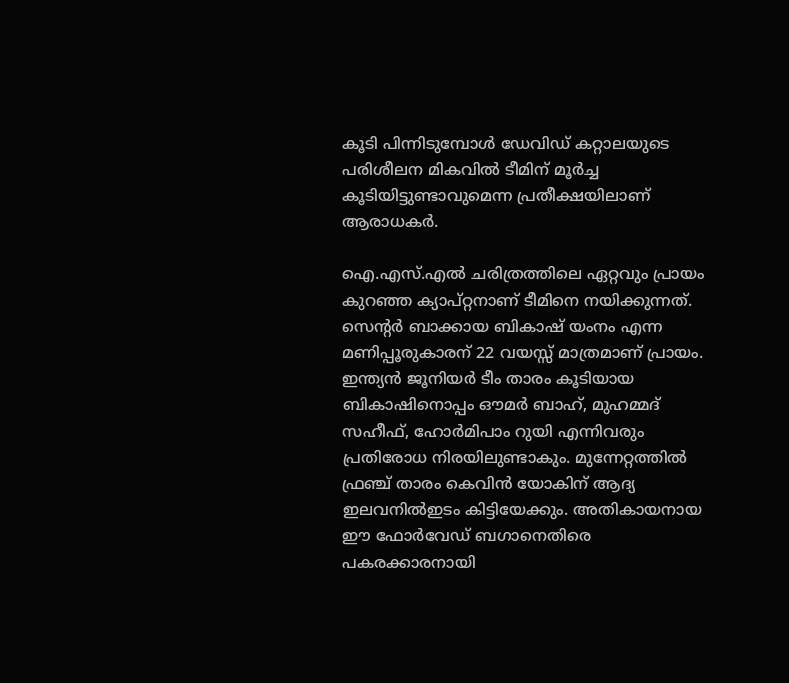കൂടി പിന്നിടുമ്പോൾ ഡേവിഡ് കറ്റാലയുടെ പരിശീലന മികവിൽ ടീമിന് മൂർച്ച കൂടിയിട്ടുണ്ടാവുമെന്ന പ്രതീക്ഷയിലാണ് ആരാധകർ.

ഐ.എസ്.എൽ ചരിത്രത്തിലെ ഏറ്റവും പ്രായം കുറഞ്ഞ ക്യാപ്റ്റനാണ് ടീമിനെ നയിക്കുന്നത്. സെന്റർ ബാക്കായ ബികാഷ് യംനം എന്ന മണിപ്പൂരുകാരന് 22 വയസ്സ് മാത്രമാണ് പ്രായം. ഇന്ത്യൻ ജൂനിയർ ടീം താരം കൂടിയായ ബികാഷിനൊപ്പം ഔമർ ബാഹ്, മുഹമ്മദ് സഹീഫ്, ഹോർമിപാം റുയി എന്നിവരും പ്രതിരോധ നിരയിലുണ്ടാകും. മുന്നേറ്റത്തിൽ ഫ്രഞ്ച് താരം കെവിൻ യോകിന് ആദ്യ ഇലവനിൽഇടം കിട്ടിയേക്കും. അതികായനായ ഈ ഫോർവേഡ് ബഗാനെതിരെ പകരക്കാരനായി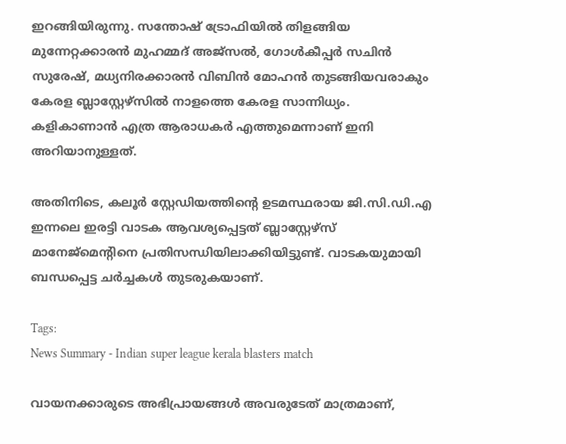ഇറങ്ങിയിരുന്നു. സന്തോഷ് ട്രോഫിയിൽ തിളങ്ങിയ മുന്നേറ്റക്കാരൻ മുഹമ്മദ് അജ്സൽ, ഗോൾകീപ്പർ സചിൻ സുരേഷ്, മധ്യനിരക്കാരൻ വിബിൻ മോഹൻ തുടങ്ങിയവരാകും കേരള ബ്ലാസ്റ്റേഴ്സിൽ നാളത്തെ കേരള സാന്നിധ്യം. കളികാണാൻ എത്ര ആരാധകർ എത്തുമെന്നാണ് ഇനി അറിയാനുള്ളത്.

അതിനിടെ, കലൂർ സ്റ്റേഡിയത്തിന്റെ ഉടമസ്ഥരായ ജി.സി.ഡി.എ ഇന്നലെ ഇരട്ടി വാടക ആവശ്യപ്പെട്ടത് ബ്ലാസ്റ്റേഴ്സ് മാനേജ്മെന്റിനെ പ്രതിസന്ധിയിലാക്കിയിട്ടുണ്ട്. വാടകയുമായി ബന്ധപ്പെട്ട ചർച്ചകൾ തുടരുകയാണ്.

Tags:
News Summary - Indian super league kerala blasters match

വായനക്കാരുടെ അഭിപ്രായങ്ങള്‍ അവരുടേത് മാത്രമാണ്,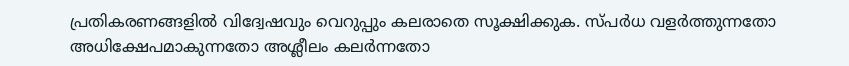പ്രതികരണങ്ങളിൽ വിദ്വേഷവും വെറുപ്പും കലരാതെ സൂക്ഷിക്കുക. സ്പർധ വളർത്തുന്നതോ അധിക്ഷേപമാകുന്നതോ അശ്ലീലം കലർന്നതോ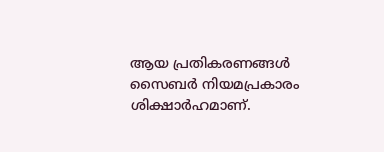ആയ പ്രതികരണങ്ങൾ സൈബർ നിയമപ്രകാരം ശിക്ഷാർഹമാണ്.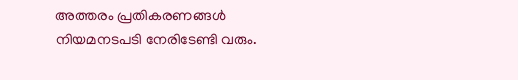അത്തരം പ്രതികരണങ്ങൾ നിയമനടപടി നേരിടേണ്ടി വരും.